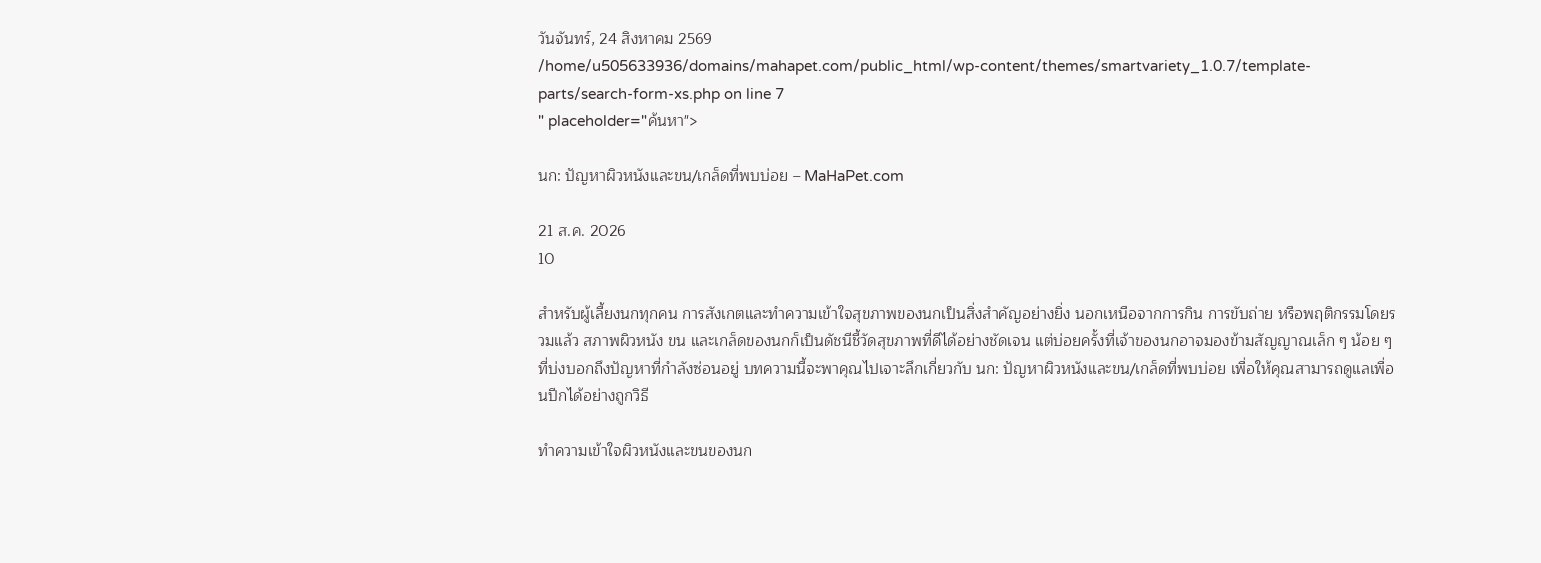วันจันทร์, 24 สิงหาคม 2569
/home/u505633936/domains/mahapet.com/public_html/wp-content/themes/smartvariety_1.0.7/template-parts/search-form-xs.php on line 7
" placeholder="ค้นหา">

นก: ปัญหาผิวหนังและขน/เกล็ดที่พบบ่อย – MaHaPet.com

21 ส.ค. 2026
10

สำหรับผู้เลี้ยงนกทุกคน การสังเกตและทำความเข้าใจสุขภาพของนกเป็นสิ่งสำคัญอย่างยิ่ง นอกเหนือจากการกิน การขับถ่าย หรือพฤติกรรมโดยรวมแล้ว สภาพผิวหนัง ขน และเกล็ดของนกก็เป็นดัชนีชี้วัดสุขภาพที่ดีได้อย่างชัดเจน แต่บ่อยครั้งที่เจ้าของนกอาจมองข้ามสัญญาณเล็ก ๆ น้อย ๆ ที่บ่งบอกถึงปัญหาที่กำลังซ่อนอยู่ บทความนี้จะพาคุณไปเจาะลึกเกี่ยวกับ นก: ปัญหาผิวหนังและขน/เกล็ดที่พบบ่อย เพื่อให้คุณสามารถดูแลเพื่อนปีกได้อย่างถูกวิธี

ทำความเข้าใจผิวหนังและขนของนก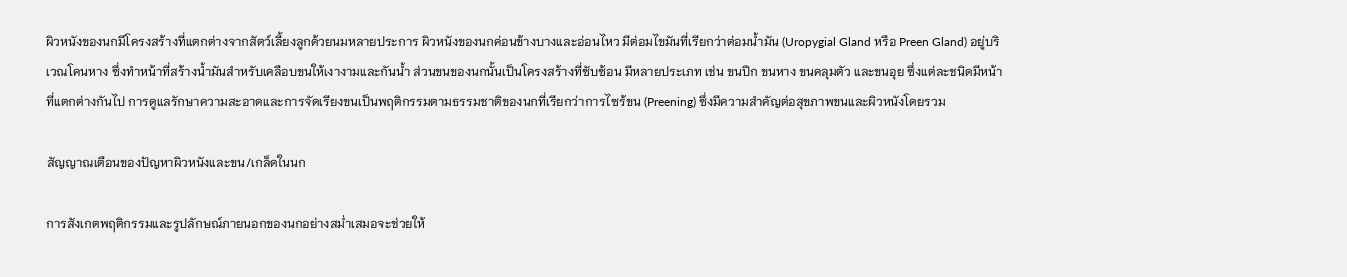ผิวหนังของนกมีโครงสร้างที่แตกต่างจากสัตว์เลี้ยงลูกด้วยนมหลายประการ ผิวหนังของนกค่อนข้างบางและอ่อนไหว มีต่อมไขมันที่เรียกว่าต่อมน้ำมัน (Uropygial Gland หรือ Preen Gland) อยู่บริเวณโคนหาง ซึ่งทำหน้าที่สร้างน้ำมันสำหรับเคลือบขนให้เงางามและกันน้ำ ส่วนขนของนกนั้นเป็นโครงสร้างที่ซับซ้อน มีหลายประเภท เช่น ขนปีก ขนหาง ขนคลุมตัว และขนอุย ซึ่งแต่ละชนิดมีหน้าที่แตกต่างกันไป การดูแลรักษาความสะอาดและการจัดเรียงขนเป็นพฤติกรรมตามธรรมชาติของนกที่เรียกว่าการไซร้ขน (Preening) ซึ่งมีความสำคัญต่อสุขภาพขนและผิวหนังโดยรวม

สัญญาณเตือนของปัญหาผิวหนังและขน/เกล็ดในนก

การสังเกตพฤติกรรมและรูปลักษณ์ภายนอกของนกอย่างสม่ำเสมอจะช่วยให้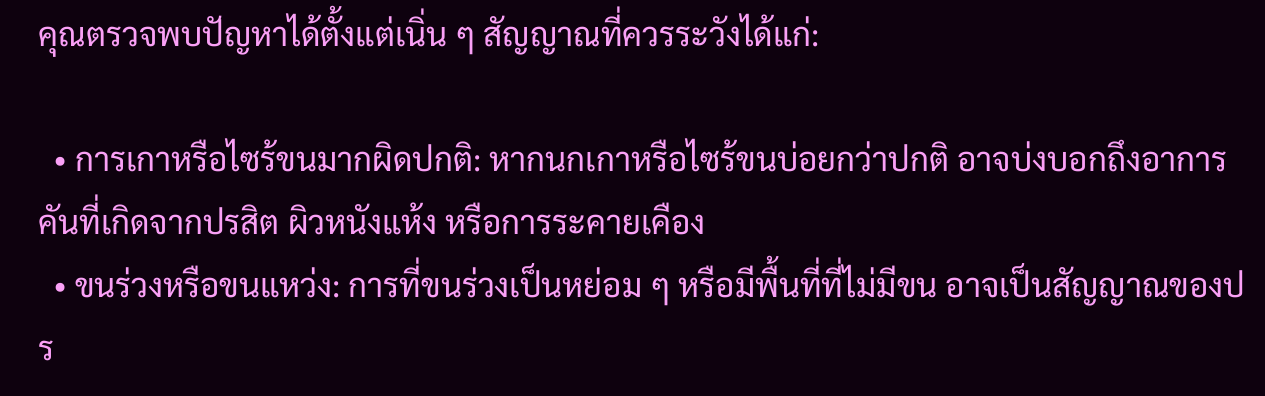คุณตรวจพบปัญหาได้ตั้งแต่เนิ่น ๆ สัญญาณที่ควรระวังได้แก่:

  • การเกาหรือไซร้ขนมากผิดปกติ: หากนกเกาหรือไซร้ขนบ่อยกว่าปกติ อาจบ่งบอกถึงอาการคันที่เกิดจากปรสิต ผิวหนังแห้ง หรือการระคายเคือง
  • ขนร่วงหรือขนแหว่ง: การที่ขนร่วงเป็นหย่อม ๆ หรือมีพื้นที่ที่ไม่มีขน อาจเป็นสัญญาณของปร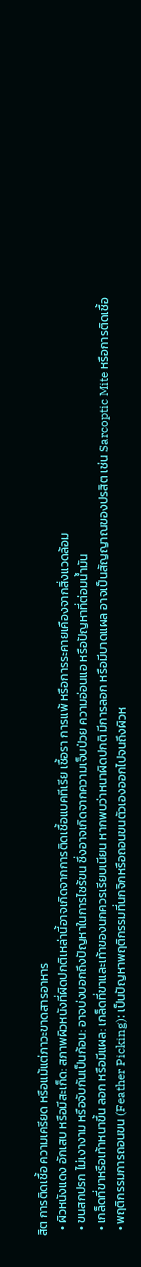สิต การติดเชื้อ ความเครียด หรือแม้แต่ภาวะขาดสารอาหาร
  • ผิวหนังแดง อักเสบ หรือมีสะเก็ด: สภาพผิวหนังที่ผิดปกติเหล่านี้อาจเกิดจากการติดเชื้อแบคทีเรีย เชื้อรา การแพ้ หรือการระคายเคืองจากสิ่งแวดล้อม
  • ขนสกปรก ไม่เงางาม หรือจับกันเป็นก้อน: อาจบ่งบอกถึงปัญหาในการไซร้ขน ซึ่งอาจเกิดจากความเจ็บป่วย ความอ่อนแอ หรือปัญหาที่ต่อมน้ำมัน
  • เกล็ดที่ขาหรือเท้าหนาขึ้น ลอก หรือมีแผล: เกล็ดที่ขาและเท้าของนกควรเรียบเนียน หากพบว่าหนาผิดปกติ มีการลอก หรือมีบาดแผล อาจเป็นสัญญาณของปรสิต เช่น Sarcoptic Mite หรือการติดเชื้อ
  • พฤติกรรมการถอนขน (Feather Picking): เป็นปัญหาพฤติกรรมที่นกจิกหรือถอนขนตัวเองออกไปจนถึงผิวห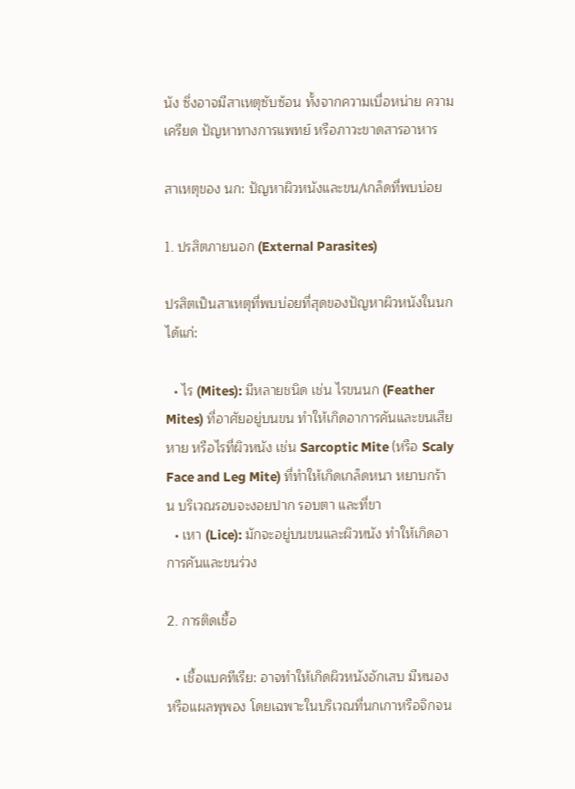นัง ซึ่งอาจมีสาเหตุซับซ้อน ทั้งจากความเบื่อหน่าย ความเครียด ปัญหาทางการแพทย์ หรือภาวะขาดสารอาหาร

สาเหตุของ นก: ปัญหาผิวหนังและขน/เกล็ดที่พบบ่อย

1. ปรสิตภายนอก (External Parasites)

ปรสิตเป็นสาเหตุที่พบบ่อยที่สุดของปัญหาผิวหนังในนก ได้แก่:

  • ไร (Mites): มีหลายชนิด เช่น ไรขนนก (Feather Mites) ที่อาศัยอยู่บนขน ทำให้เกิดอาการคันและขนเสียหาย หรือไรที่ผิวหนัง เช่น Sarcoptic Mite (หรือ Scaly Face and Leg Mite) ที่ทำให้เกิดเกล็ดหนา หยาบกร้าน บริเวณรอบจะงอยปาก รอบตา และที่ขา
  • เหา (Lice): มักจะอยู่บนขนและผิวหนัง ทำให้เกิดอาการคันและขนร่วง

2. การติดเชื้อ

  • เชื้อแบคทีเรีย: อาจทำให้เกิดผิวหนังอักเสบ มีหนอง หรือแผลพุพอง โดยเฉพาะในบริเวณที่นกเกาหรือจิกจน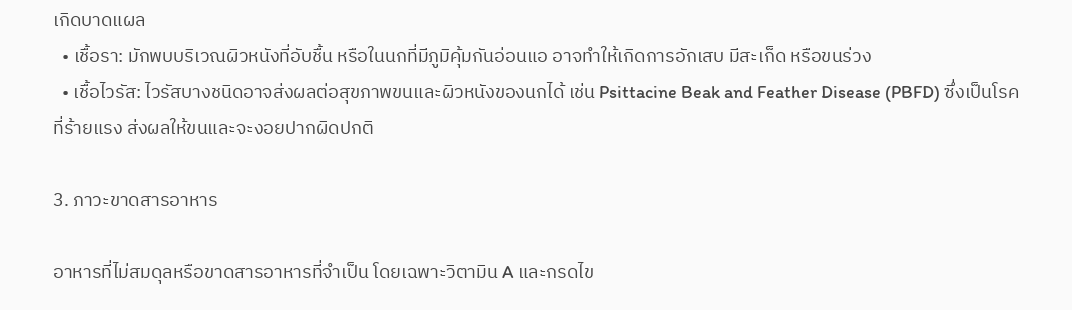เกิดบาดแผล
  • เชื้อรา: มักพบบริเวณผิวหนังที่อับชื้น หรือในนกที่มีภูมิคุ้มกันอ่อนแอ อาจทำให้เกิดการอักเสบ มีสะเก็ด หรือขนร่วง
  • เชื้อไวรัส: ไวรัสบางชนิดอาจส่งผลต่อสุขภาพขนและผิวหนังของนกได้ เช่น Psittacine Beak and Feather Disease (PBFD) ซึ่งเป็นโรคที่ร้ายแรง ส่งผลให้ขนและจะงอยปากผิดปกติ

3. ภาวะขาดสารอาหาร

อาหารที่ไม่สมดุลหรือขาดสารอาหารที่จำเป็น โดยเฉพาะวิตามิน A และกรดไข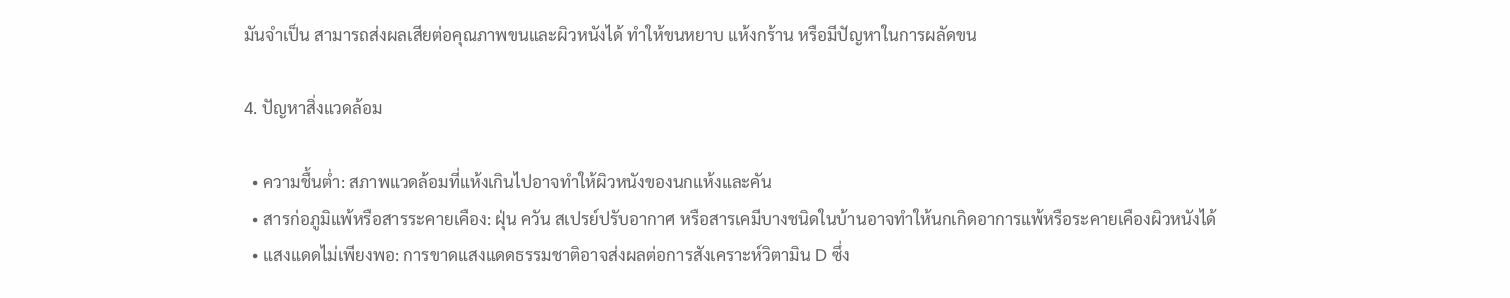มันจำเป็น สามารถส่งผลเสียต่อคุณภาพขนและผิวหนังได้ ทำให้ขนหยาบ แห้งกร้าน หรือมีปัญหาในการผลัดขน

4. ปัญหาสิ่งแวดล้อม

  • ความชื้นต่ำ: สภาพแวดล้อมที่แห้งเกินไปอาจทำให้ผิวหนังของนกแห้งและคัน
  • สารก่อภูมิแพ้หรือสารระคายเคือง: ฝุ่น ควัน สเปรย์ปรับอากาศ หรือสารเคมีบางชนิดในบ้านอาจทำให้นกเกิดอาการแพ้หรือระคายเคืองผิวหนังได้
  • แสงแดดไม่เพียงพอ: การขาดแสงแดดธรรมชาติอาจส่งผลต่อการสังเคราะห์วิตามิน D ซึ่ง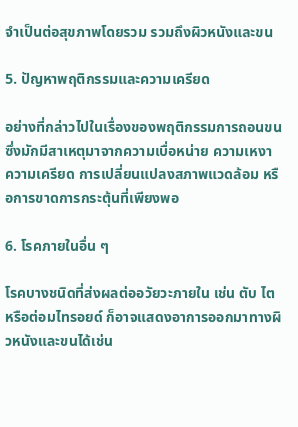จำเป็นต่อสุขภาพโดยรวม รวมถึงผิวหนังและขน

5. ปัญหาพฤติกรรมและความเครียด

อย่างที่กล่าวไปในเรื่องของพฤติกรรมการถอนขน ซึ่งมักมีสาเหตุมาจากความเบื่อหน่าย ความเหงา ความเครียด การเปลี่ยนแปลงสภาพแวดล้อม หรือการขาดการกระตุ้นที่เพียงพอ

6. โรคภายในอื่น ๆ

โรคบางชนิดที่ส่งผลต่ออวัยวะภายใน เช่น ตับ ไต หรือต่อมไทรอยด์ ก็อาจแสดงอาการออกมาทางผิวหนังและขนได้เช่น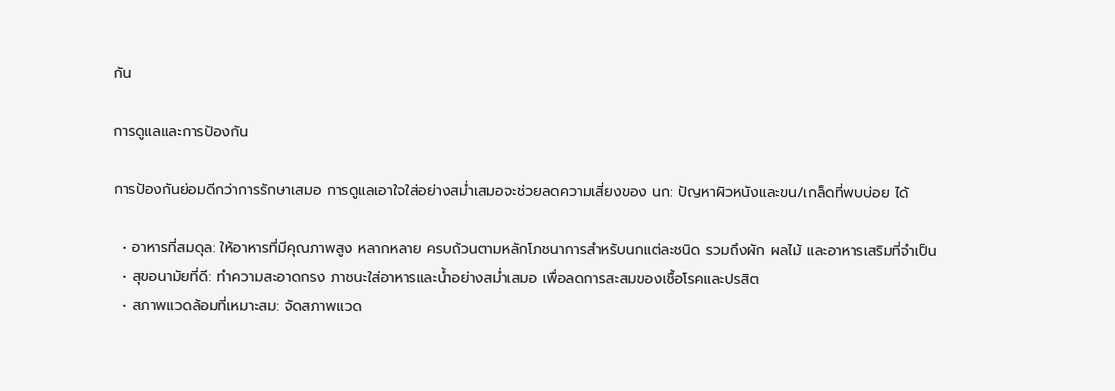กัน

การดูแลและการป้องกัน

การป้องกันย่อมดีกว่าการรักษาเสมอ การดูแลเอาใจใส่อย่างสม่ำเสมอจะช่วยลดความเสี่ยงของ นก: ปัญหาผิวหนังและขน/เกล็ดที่พบบ่อย ได้

  • อาหารที่สมดุล: ให้อาหารที่มีคุณภาพสูง หลากหลาย ครบถ้วนตามหลักโภชนาการสำหรับนกแต่ละชนิด รวมถึงผัก ผลไม้ และอาหารเสริมที่จำเป็น
  • สุขอนามัยที่ดี: ทำความสะอาดกรง ภาชนะใส่อาหารและน้ำอย่างสม่ำเสมอ เพื่อลดการสะสมของเชื้อโรคและปรสิต
  • สภาพแวดล้อมที่เหมาะสม: จัดสภาพแวด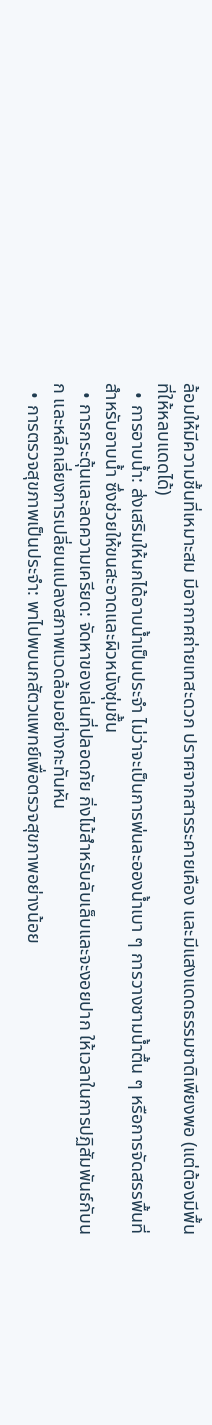ล้อมให้มีความชื้นที่เหมาะสม มีอากาศถ่ายเทสะดวก ปราศจากสารระคายเคือง และมีแสงแดดธรรมชาติเพียงพอ (แต่ต้องมีพื้นที่ให้หลบแดดได้)
  • การอาบน้ำ: ส่งเสริมให้นกได้อาบน้ำเป็นประจำ ไม่ว่าจะเป็นการพ่นละอองน้ำเบา ๆ การวางชามน้ำตื้น ๆ หรือการจัดสรรพื้นที่สำหรับอาบน้ำ ซึ่งช่วยให้ขนสะอาดและผิวหนังชุ่มชื้น
  • การกระตุ้นและลดความเครียด: จัดหาของเล่นที่ปลอดภัย กิ่งไม้สำหรับลับเล็บและจะงอยปาก ให้เวลาในการปฏิสัมพันธ์กับนก และหลีกเลี่ยงการเปลี่ยนแปลงสภาพแวดล้อมอย่างกะทันหัน
  • การตรวจสุขภาพเป็นประจำ: พาไปพบนกสัตวแพทย์เพื่อตรวจสุขภาพอย่างน้อย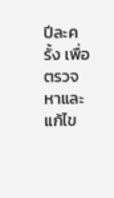ปีละครั้ง เพื่อตรวจหาและแก้ไข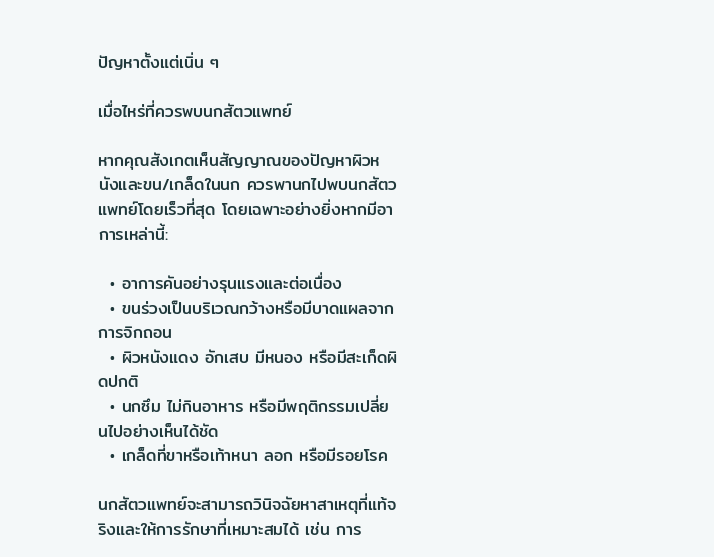ปัญหาตั้งแต่เนิ่น ๆ

เมื่อไหร่ที่ควรพบนกสัตวแพทย์

หากคุณสังเกตเห็นสัญญาณของปัญหาผิวหนังและขน/เกล็ดในนก ควรพานกไปพบนกสัตวแพทย์โดยเร็วที่สุด โดยเฉพาะอย่างยิ่งหากมีอาการเหล่านี้:

  • อาการคันอย่างรุนแรงและต่อเนื่อง
  • ขนร่วงเป็นบริเวณกว้างหรือมีบาดแผลจากการจิกถอน
  • ผิวหนังแดง อักเสบ มีหนอง หรือมีสะเก็ดผิดปกติ
  • นกซึม ไม่กินอาหาร หรือมีพฤติกรรมเปลี่ยนไปอย่างเห็นได้ชัด
  • เกล็ดที่ขาหรือเท้าหนา ลอก หรือมีรอยโรค

นกสัตวแพทย์จะสามารถวินิจฉัยหาสาเหตุที่แท้จริงและให้การรักษาที่เหมาะสมได้ เช่น การ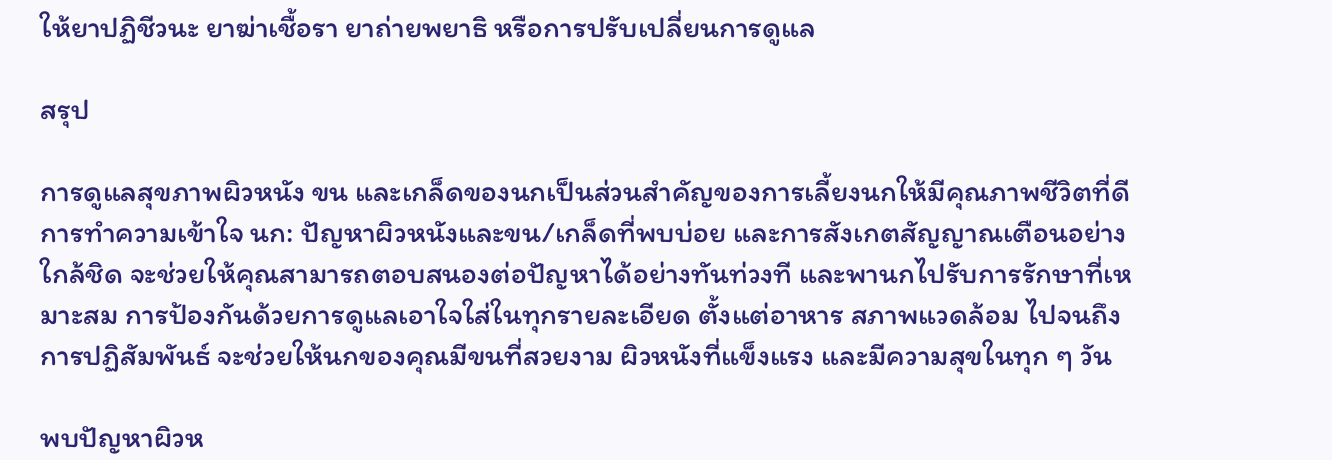ให้ยาปฏิชีวนะ ยาฆ่าเชื้อรา ยาถ่ายพยาธิ หรือการปรับเปลี่ยนการดูแล

สรุป

การดูแลสุขภาพผิวหนัง ขน และเกล็ดของนกเป็นส่วนสำคัญของการเลี้ยงนกให้มีคุณภาพชีวิตที่ดี การทำความเข้าใจ นก: ปัญหาผิวหนังและขน/เกล็ดที่พบบ่อย และการสังเกตสัญญาณเตือนอย่างใกล้ชิด จะช่วยให้คุณสามารถตอบสนองต่อปัญหาได้อย่างทันท่วงที และพานกไปรับการรักษาที่เหมาะสม การป้องกันด้วยการดูแลเอาใจใส่ในทุกรายละเอียด ตั้งแต่อาหาร สภาพแวดล้อม ไปจนถึงการปฏิสัมพันธ์ จะช่วยให้นกของคุณมีขนที่สวยงาม ผิวหนังที่แข็งแรง และมีความสุขในทุก ๆ วัน

พบปัญหาผิวห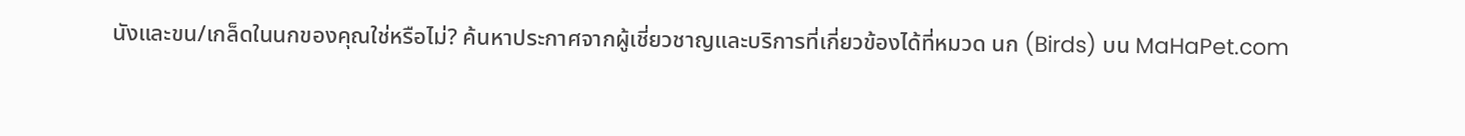นังและขน/เกล็ดในนกของคุณใช่หรือไม่? ค้นหาประกาศจากผู้เชี่ยวชาญและบริการที่เกี่ยวข้องได้ที่หมวด นก (Birds) บน MaHaPet.com